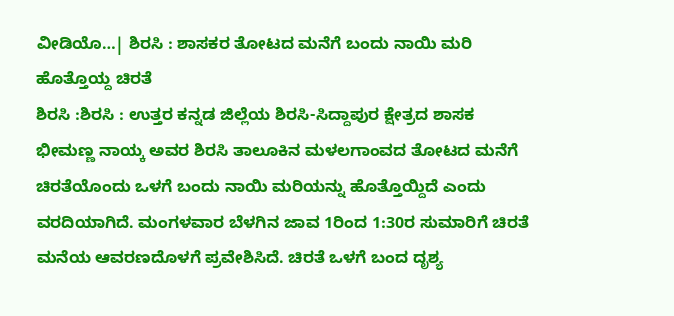ವೀಡಿಯೊ…| ಶಿರಸಿ : ಶಾಸಕರ ತೋಟದ ಮನೆಗೆ ಬಂದು ನಾಯಿ ಮರಿ ಹೊತ್ತೊಯ್ದ ಚಿರತೆ
ಶಿರಸಿ :ಶಿರಸಿ : ಉತ್ತರ ಕನ್ನಡ ಜಿಲ್ಲೆಯ ಶಿರಸಿ-ಸಿದ್ದಾಪುರ ಕ್ಷೇತ್ರದ ಶಾಸಕ ಭೀಮಣ್ಣ ನಾಯ್ಕ ಅವರ ಶಿರಸಿ ತಾಲೂಕಿನ ಮಳಲಗಾಂವದ ತೋಟದ ಮನೆಗೆ ಚಿರತೆಯೊಂದು ಒಳಗೆ ಬಂದು ನಾಯಿ ಮರಿಯನ್ನು ಹೊತ್ತೊಯ್ದಿದೆ ಎಂದು ವರದಿಯಾಗಿದೆ. ಮಂಗಳವಾರ ಬೆಳಗಿನ ಜಾವ 1ರಿಂದ 1:30ರ ಸುಮಾರಿಗೆ ಚಿರತೆ ಮನೆಯ ಆವರಣದೊಳಗೆ ಪ್ರವೇಶಿಸಿದೆ. ಚಿರತೆ ಒಳಗೆ ಬಂದ ದೃಶ್ಯ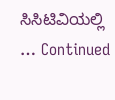ಸಿಸಿಟಿವಿಯಲ್ಲಿ … Continued